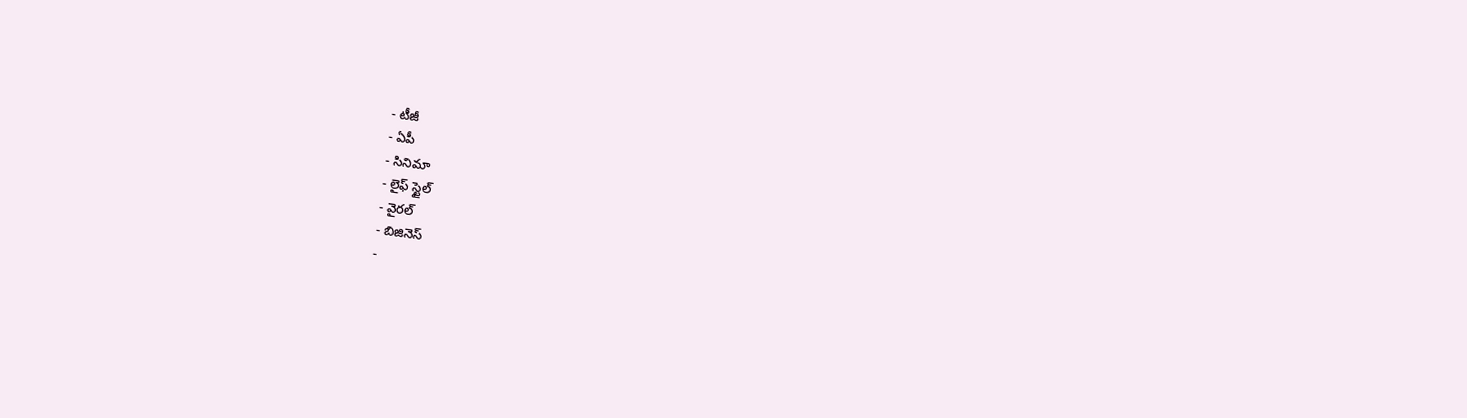- టీజీ
- ఏపీ
- సినిమా
- లైఫ్ స్టైల్
- వైరల్
- బిజినెస్
-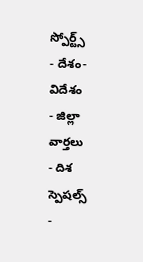స్పోర్ట్స్
- దేశం-విదేశం
- జిల్లా వార్తలు
- దిశ స్పెషల్స్
-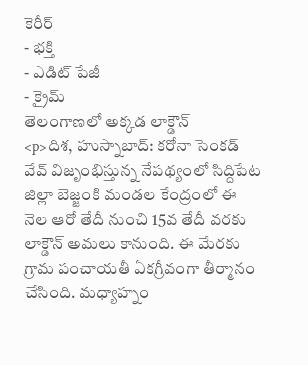కెరీర్
- భక్తి
- ఎడిట్ పేజీ
- క్రైమ్
తెలంగాణలో అక్కడ లాక్డౌన్
<p>దిశ, హుస్నాబాద్: కరోనా సెంకడ్ వేవ్ విజృంభిస్తున్న నేపథ్యంలో సిద్దిపేట జిల్లా బెజ్జంకి మండల కేంద్రంలో ఈ నెల ఆరో తేదీ నుంచి 15వ తేదీ వరకు లాక్డౌన్ అమలు కానుంది. ఈ మేరకు గ్రామ పంచాయతీ ఏకగ్రీవంగా తీర్మానం చేసింది. మధ్యాహ్నం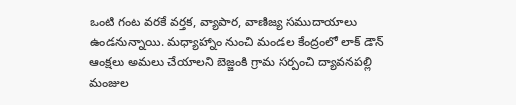ఒంటి గంట వరకే వర్తక, వ్యాపార, వాణిజ్య సముదాయాలు ఉండనున్నాయి. మధ్యాహ్నాం నుంచి మండల కేంద్రంలో లాక్ డౌన్ ఆంక్షలు అమలు చేయాలని బెజ్జంకి గ్రామ సర్పంచి ద్యావనపల్లి మంజుల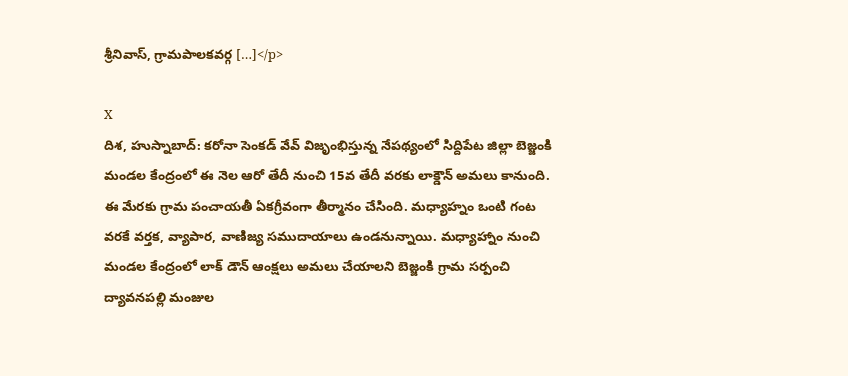శ్రీనివాస్, గ్రామపాలకవర్గ […]</p>

X
దిశ, హుస్నాబాద్: కరోనా సెంకడ్ వేవ్ విజృంభిస్తున్న నేపథ్యంలో సిద్దిపేట జిల్లా బెజ్జంకి మండల కేంద్రంలో ఈ నెల ఆరో తేదీ నుంచి 15వ తేదీ వరకు లాక్డౌన్ అమలు కానుంది. ఈ మేరకు గ్రామ పంచాయతీ ఏకగ్రీవంగా తీర్మానం చేసింది. మధ్యాహ్నం ఒంటి గంట వరకే వర్తక, వ్యాపార, వాణిజ్య సముదాయాలు ఉండనున్నాయి. మధ్యాహ్నాం నుంచి మండల కేంద్రంలో లాక్ డౌన్ ఆంక్షలు అమలు చేయాలని బెజ్జంకి గ్రామ సర్పంచి ద్యావనపల్లి మంజుల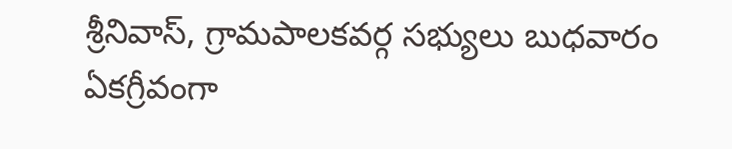శ్రీనివాస్, గ్రామపాలకవర్గ సభ్యులు బుధవారం ఏకగ్రీవంగా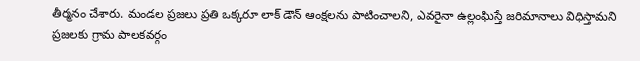తీర్మనం చేశారు. మండల ప్రజలు ప్రతి ఒక్కరూ లాక్ డౌన్ ఆంక్షలను పాటించాలని, ఎవరైనా ఉల్లంఘిస్తే జరిమానాలు విధిస్తామని ప్రజలకు గ్రామ పాలకవర్గం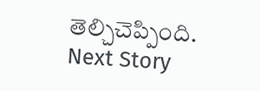తెల్చిచెప్పింది.
Next Story